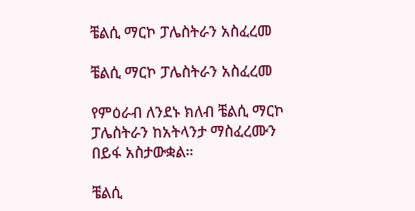ቼልሲ ማርኮ ፓሌስትራን አስፈረመ

ቼልሲ ማርኮ ፓሌስትራን አስፈረመ

የምዕራብ ለንደኑ ክለብ ቼልሲ ማርኮ ፓሌስትራን ከአትላንታ ማስፈረሙን በይፋ አስታውቋል።

ቼልሲ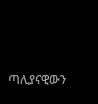ጣሊያናዊውን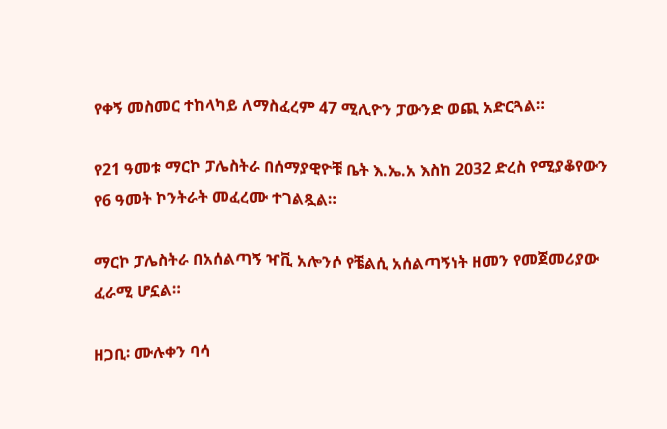የቀኝ መስመር ተከላካይ ለማስፈረም 47 ሚሊዮን ፓውንድ ወጪ አድርጓል።

የ21 ዓመቱ ማርኮ ፓሌስትራ በሰማያዊዮቹ ቤት እ.ኤ.አ እስከ 2032 ድረስ የሚያቆየውን የ6 ዓመት ኮንትራት መፈረሙ ተገልጿል።

ማርኮ ፓሌስትራ በአሰልጣኝ ዣቪ አሎንሶ የቼልሲ አሰልጣኝነት ዘመን የመጀመሪያው ፈራሚ ሆኗል።

ዘጋቢ፡ ሙሉቀን ባሳ